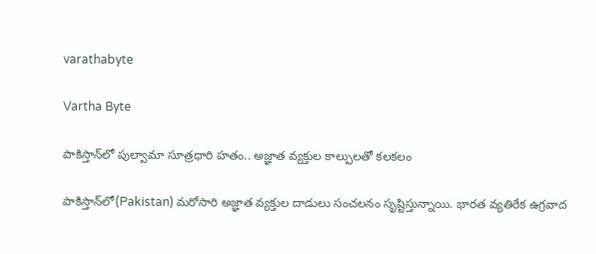varathabyte

Vartha Byte

పాకిస్తాన్‌లో పుల్వామా సూత్రధారి హతం.. అజ్ఞాత వ్యక్తుల కాల్పులతో కలకలం

పాకిస్తాన్‌లో(Pakistan) మరోసారి అజ్ఞాత వ్యక్తుల దాడులు సంచలనం సృష్టిస్తున్నాయి. భారత వ్యతిరేక ఉగ్రవాద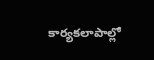కార్యకలాపాల్లో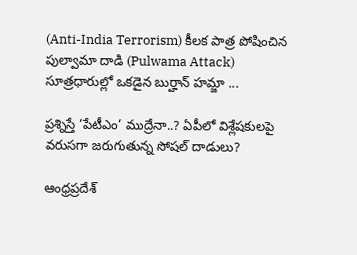(Anti-India Terrorism) కీలక పాత్ర పోషించిన పుల్వామా దాడి (Pulwama Attack) సూత్రధారుల్లో ఒకడైన బుర్హాన్ హమ్జా ...

ప్రశ్నిస్తే ‘పేటీఎం’ ముద్రేనా..? ఏపీలో విశ్లేషకులపై వరుసగా జరుగుతున్న సోషల్ దాడులు?

ఆంధ్రప్రదేశ్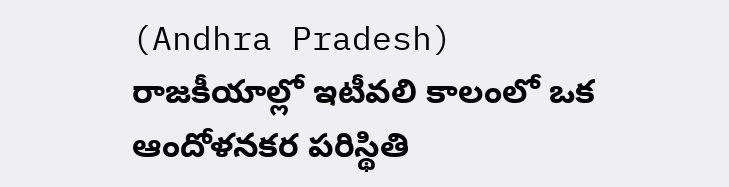(Andhra Pradesh) రాజకీయాల్లో ఇటీవలి కాలంలో ఒక ఆందోళనకర పరిస్థితి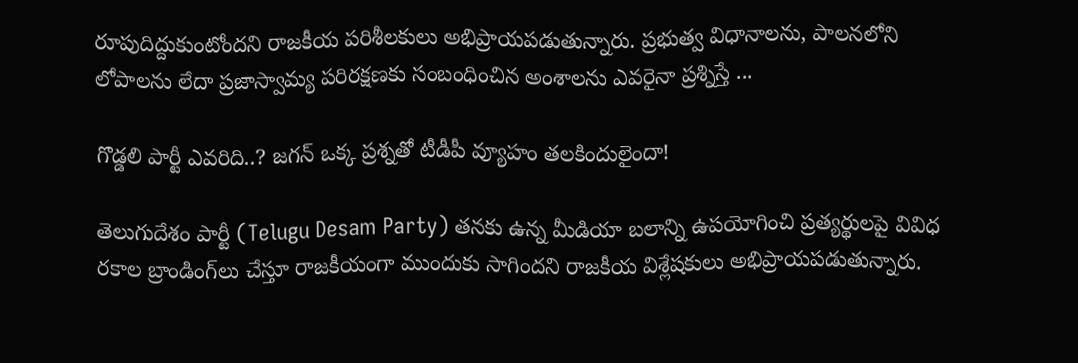రూపుదిద్దుకుంటోందని రాజకీయ పరిశీలకులు అభిప్రాయపడుతున్నారు. ప్రభుత్వ విధానాలను, పాలనలోని లోపాలను లేదా ప్రజాస్వామ్య పరిరక్షణకు సంబంధించిన అంశాలను ఎవరైనా ప్రశ్నిస్తే ...

గొడ్డలి పార్టీ ఎవరిది..? జగన్ ఒక్క ప్రశ్నతో టీడీపీ వ్యూహం తలకిందులైందా!

తెలుగుదేశం పార్టీ (Telugu Desam Party) తనకు ఉన్న మీడియా బలాన్ని ఉపయోగించి ప్రత్యర్థులపై వివిధ రకాల బ్రాండింగ్‌లు చేస్తూ రాజకీయంగా ముందుకు సాగిందని రాజకీయ విశ్లేషకులు అభిప్రాయపడుతున్నారు.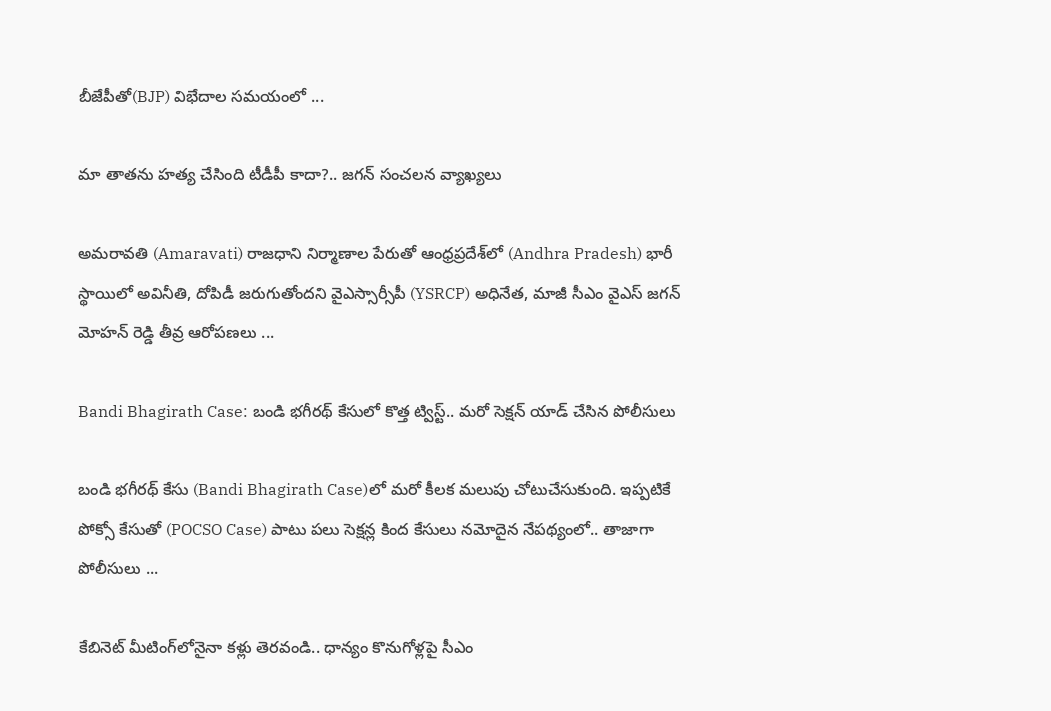బీజేపీతో(BJP) విభేదాల సమయంలో ...

మా తాతను హత్య చేసింది టీడీపీ కాదా?.. జగన్ సంచలన వ్యాఖ్యలు

అమరావతి (Amaravati) రాజధాని నిర్మాణాల పేరుతో ఆంధ్రప్రదేశ్‌లో (Andhra Pradesh) భారీ స్థాయిలో అవినీతి, దోపిడీ జరుగుతోందని వైఎస్సార్సీపీ (YSRCP) అధినేత, మాజీ సీఎం వైఎస్ జగన్ మోహన్ రెడ్డి తీవ్ర ఆరోపణలు ...

Bandi Bhagirath Case: బండి భగీరథ్ కేసులో కొత్త ట్విస్ట్.. మరో సెక్షన్ యాడ్ చేసిన పోలీసులు

బండి భగీరథ్ కేసు (Bandi Bhagirath Case)లో మరో కీలక మలుపు చోటుచేసుకుంది. ఇప్పటికే పోక్సో కేసుతో (POCSO Case) పాటు పలు సెక్షన్ల కింద కేసులు నమోదైన నేపథ్యంలో.. తాజాగా పోలీసులు ...

కేబినెట్ మీటింగ్‌లోనైనా కళ్లు తెరవండి.. ధాన్యం కొనుగోళ్లపై సీఎం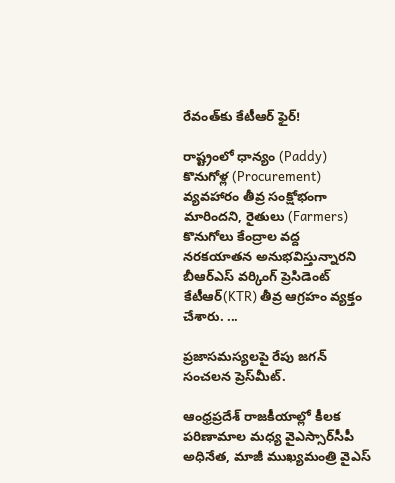రేవంత్‌కు కేటీఆర్ ఫైర్!

రాష్ట్రంలో ధాన్యం (Paddy) కొనుగోళ్ల (Procurement) వ్యవహారం తీవ్ర సంక్షోభంగా మారిందని, రైతులు (Farmers) కొనుగోలు కేంద్రాల వద్ద నరకయాతన అనుభవిస్తున్నారని బీఆర్ఎస్ వర్కింగ్ ప్రెసిడెంట్ కేటీఆర్(KTR) తీవ్ర ఆగ్రహం వ్యక్తం చేశారు. ...

ప్రజాసమస్యలపై రేపు జగన్ సంచలన ప్రెస్‌మీట్‌.

ఆంధ్రప్రదేశ్ రాజకీయాల్లో కీలక పరిణామాల మధ్య వైఎస్సార్‌సీపీ అధినేత, మాజీ ముఖ్యమంత్రి వైఎస్‌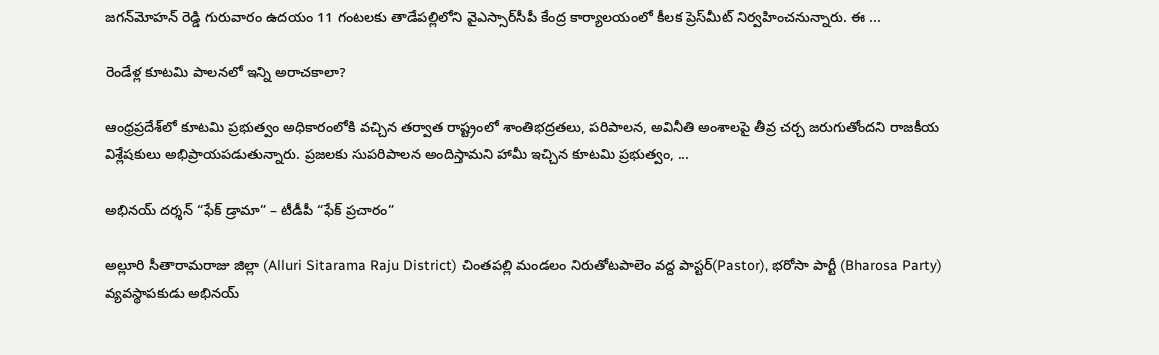జగన్‌మోహన్‌ రెడ్డి గురువారం ఉదయం 11 గంటలకు తాడేపల్లిలోని వైఎస్సార్‌సీపీ కేంద్ర కార్యాలయంలో కీలక ప్రెస్‌మీట్‌ నిర్వహించనున్నారు. ఈ ...

రెండేళ్ల కూటమి పాలనలో ఇన్ని అరాచకాలా?

ఆంధ్రప్రదేశ్‌లో కూటమి ప్రభుత్వం అధికారంలోకి వచ్చిన తర్వాత రాష్ట్రంలో శాంతిభద్రతలు, పరిపాలన, అవినీతి అంశాలపై తీవ్ర చర్చ జరుగుతోందని రాజకీయ విశ్లేషకులు అభిప్రాయపడుతున్నారు. ప్రజలకు సుపరిపాలన అందిస్తామని హామీ ఇచ్చిన కూటమి ప్రభుత్వం, ...

అభినయ్ దర్శన్‌ “ఫేక్ డ్రామా” – టీడీపీ “ఫేక్ ప్రచారం”

అల్లూరి సీతారామరాజు జిల్లా (Alluri Sitarama Raju District) చింతపల్లి మండలం నిరుతోటపాలెం వద్ద పాస్టర్‌(Pastor), భరోసా పార్టీ (Bharosa Party) వ్యవస్థాపకుడు అభినయ్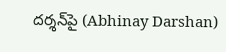దర్శన్‌పై (Abhinay Darshan)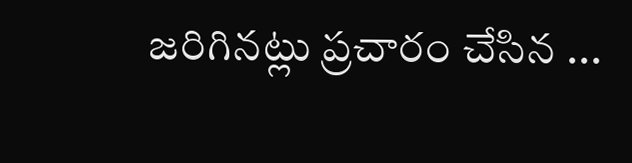జరిగినట్లు ప్రచారం చేసిన ...